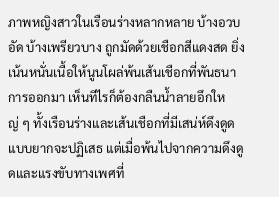ภาพหญิงสาวในเรือนร่างหลากหลาย บ้างอวบอัด บ้างเพรียวบาง ถูกมัดด้วยเชือกสีแดงสด ยิ่งเน้นหนั่นเนื้อให้นูนโผล่พ้นเส้นเชือกที่พันธนาการออกมา เห็นทีไรก็ต้องกลืนน้ำลายอึกใหญ่ ๆ ทั้งเรือนร่างและเส้นเชือกที่มีเสน่ห์ดึงดูดแบบยากจะปฏิเสธ แต่เมื่อพ้นไปจากความดึงดูดและแรงขับทางเพศที่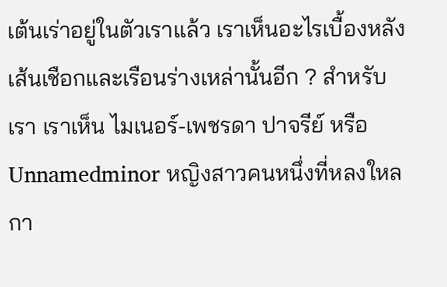เต้นเร่าอยู่ในตัวเราแล้ว เราเห็นอะไรเบื้องหลังเส้นเชือกและเรือนร่างเหล่านั้นอีก ? สำหรับเรา เราเห็น ไมเนอร์-เพชรดา ปาจรีย์ หรือ Unnamedminor หญิงสาวคนหนึ่งที่หลงใหลกา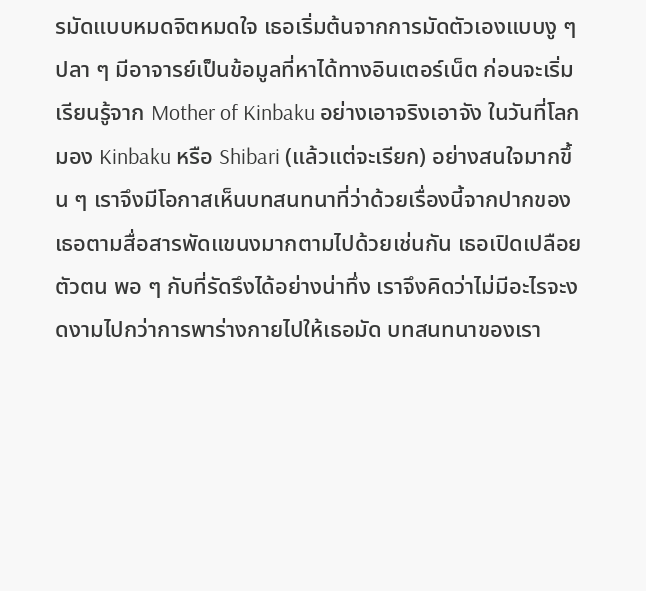รมัดแบบหมดจิตหมดใจ เธอเริ่มต้นจากการมัดตัวเองแบบงู ๆ ปลา ๆ มีอาจารย์เป็นข้อมูลที่หาได้ทางอินเตอร์เน็ต ก่อนจะเริ่มเรียนรู้จาก Mother of Kinbaku อย่างเอาจริงเอาจัง ในวันที่โลกมอง Kinbaku หรือ Shibari (แล้วแต่จะเรียก) อย่างสนใจมากขึ้น ๆ เราจึงมีโอกาสเห็นบทสนทนาที่ว่าด้วยเรื่องนี้จากปากของเธอตามสื่อสารพัดแขนงมากตามไปด้วยเช่นกัน เธอเปิดเปลือยตัวตน พอ ๆ กับที่รัดรึงได้อย่างน่าทึ่ง เราจึงคิดว่าไม่มีอะไรจะงดงามไปกว่าการพาร่างกายไปให้เธอมัด บทสนทนาของเรา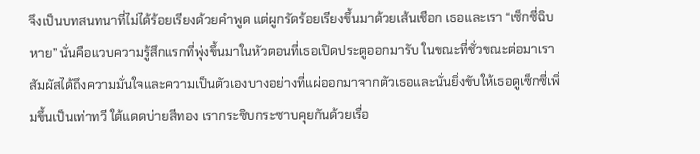จึงเป็นบทสนทนาที่ไม่ได้ร้อยเรียงด้วยคำพูด แต่ผูกรัดร้อยเรียงขึ้นมาด้วยเส้นเชือก เธอและเรา “เซ็กซี่ฉิบหาย” นั่นคือแวบความรู้สึกแรกที่พุ่งขึ้นมาในหัวตอนที่เธอเปิดประตูออกมารับ ในขณะที่ชั่วขณะต่อมาเราสัมผัสได้ถึงความมั่นใจและความเป็นตัวเองบางอย่างที่แผ่ออกมาจากตัวเธอและนั่นยิ่งขับให้เธอดูเซ็กซี่เพิ่มขึ้นเป็นเท่าทวี ใต้แดดบ่ายสีทอง เรากระซิบกระซาบคุยกันด้วยเรื่อ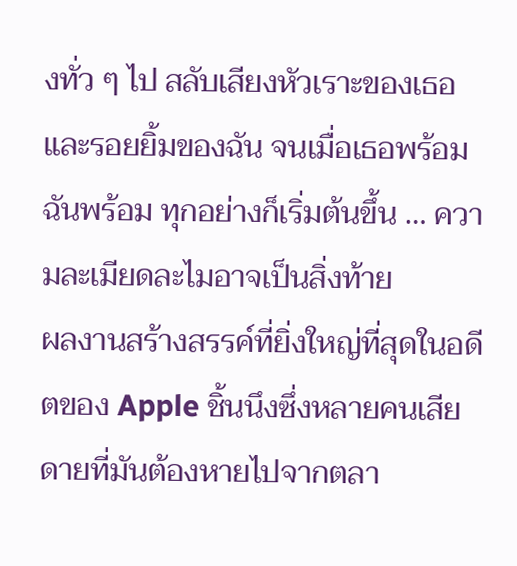งทั่ว ๆ ไป สลับเสียงหัวเราะของเธอและรอยยิ้มของฉัน จนเมื่อเธอพร้อม ฉันพร้อม ทุกอย่างก็เริ่มต้นขึ้น … ความละเมียดละไมอาจเป็นสิ่งท้าย
ผลงานสร้างสรรค์ที่ยิ่งใหญ่ที่สุดในอดีตของ Apple ชิ้นนึงซึ่งหลายคนเสียดายที่มันต้องหายไปจากตลา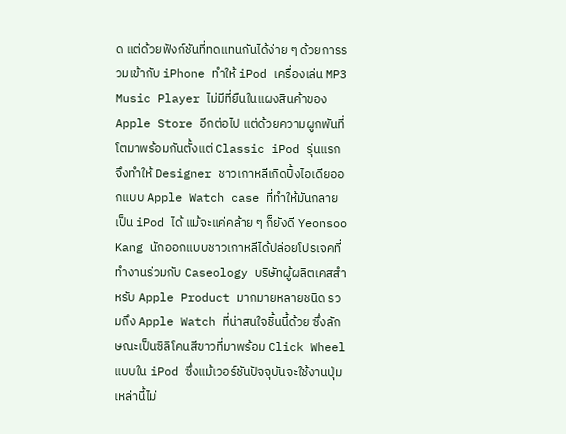ด แต่ด้วยฟังก์ชันที่ทดแทนกันได้ง่าย ๆ ด้วยการรวมเข้ากับ iPhone ทำให้ iPod เครื่องเล่น MP3 Music Player ไม่มีที่ยืนในแผงสินค้าของ Apple Store อีกต่อไป แต่ด้วยความผูกพันที่โตมาพร้อมกันตั้งแต่ Classic iPod รุ่นแรก จึงทำให้ Designer ชาวเกาหลีเกิดปิ้งไอเดียออกแบบ Apple Watch case ที่ทำให้มันกลายเป็น iPod ได้ แม้จะแค่คล้าย ๆ ก็ยังดี Yeonsoo Kang นักออกแบบชาวเกาหลีได้ปล่อยโปรเจคที่ทำงานร่วมกับ Caseology บริษัทผู้ผลิตเคสสำหรับ Apple Product มากมายหลายชนิด รวมถึง Apple Watch ที่น่าสนใจชิ้นนี้ด้วย ซึ่งลักษณะเป็นซิลิโคนสีขาวที่มาพร้อม Click Wheel แบบใน iPod ซึ่งแม้เวอร์ชันปัจจุบันจะใช้งานปุ่มเหล่านี้ไม่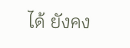ได้ ยังคง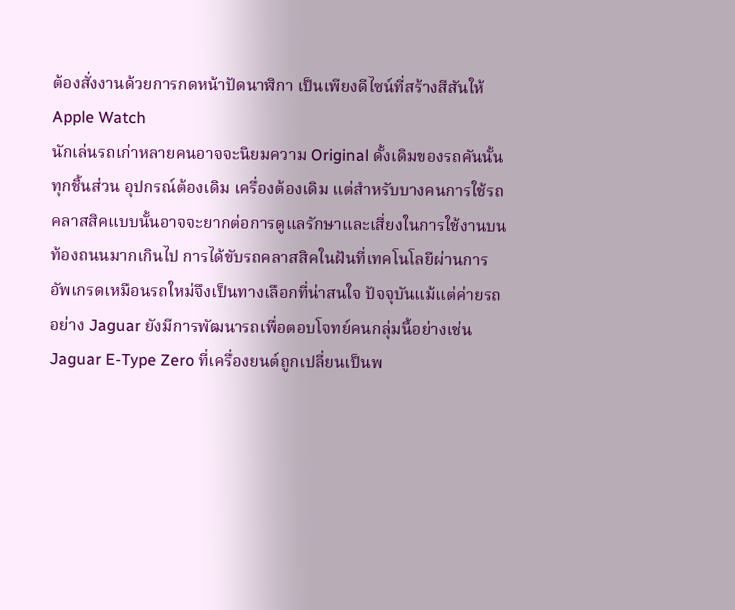ต้องสั่งงานด้วยการกดหน้าปัดนาฬิกา เป็นเพียงดีไซน์ที่สร้างสีสันให้ Apple Watch
นักเล่นรถเก่าหลายคนอาจจะนิยมความ Original ดั้งเดิมของรถคันนั้นทุกชิ้นส่วน อุปกรณ์ต้องเดิม เครื่องต้องเดิม แต่สำหรับบางคนการใช้รถคลาสสิคแบบนั้นอาจจะยากต่อการดูแลรักษาและเสี่ยงในการใช้งานบนท้องถนนมากเกินไป การได้ขับรถคลาสสิคในฝันที่เทคโนโลยีผ่านการอัพเกรดเหมือนรถใหม่จึงเป็นทางเลือกที่น่าสนใจ ปัจจุบันแม้แต่ค่ายรถอย่าง Jaguar ยังมีการพัฒนารถเพื่อตอบโจทย์คนกลุ่มนี้อย่างเช่น Jaguar E-Type Zero ที่เครื่องยนต์ถูกเปลี่ยนเป็นพ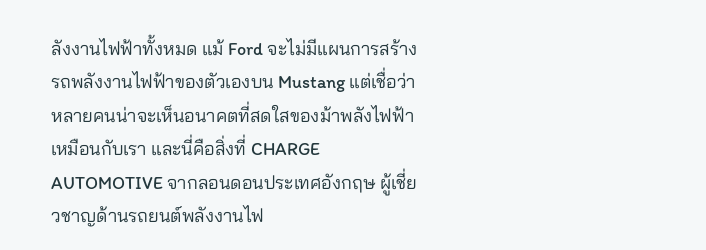ลังงานไฟฟ้าทั้งหมด แม้ Ford จะไม่มีแผนการสร้างรถพลังงานไฟฟ้าของตัวเองบน Mustang แต่เชื่อว่าหลายคนน่าจะเห็นอนาคตที่สดใสของม้าพลังไฟฟ้าเหมือนกับเรา และนี่คือสิ่งที่ CHARGE AUTOMOTIVE จากลอนดอนประเทศอังกฤษ ผู้เชี่ยวชาญด้านรถยนต์พลังงานไฟ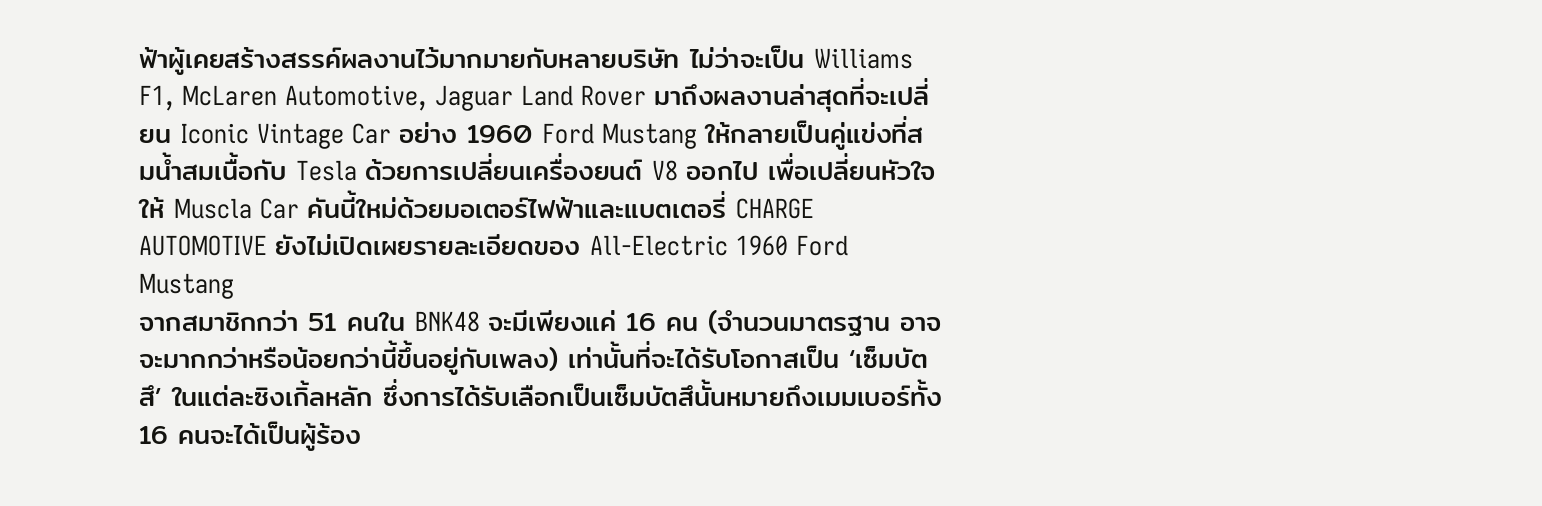ฟ้าผู้เคยสร้างสรรค์ผลงานไว้มากมายกับหลายบริษัท ไม่ว่าจะเป็น Williams F1, McLaren Automotive, Jaguar Land Rover มาถึงผลงานล่าสุดที่จะเปลี่ยน Iconic Vintage Car อย่าง 1960 Ford Mustang ให้กลายเป็นคู่แข่งที่สมน้ำสมเนื้อกับ Tesla ด้วยการเปลี่ยนเครื่องยนต์ V8 ออกไป เพื่อเปลี่ยนหัวใจให้ Muscla Car คันนี้ใหม่ด้วยมอเตอร์ไฟฟ้าและแบตเตอรี่ CHARGE AUTOMOTIVE ยังไม่เปิดเผยรายละเอียดของ All-Electric 1960 Ford Mustang
จากสมาชิกกว่า 51 คนใน BNK48 จะมีเพียงแค่ 16 คน (จำนวนมาตรฐาน อาจจะมากกว่าหรือน้อยกว่านี้ขึ้นอยู่กับเพลง) เท่านั้นที่จะได้รับโอกาสเป็น ‘เซ็มบัตสึ’ ในแต่ละซิงเกิ้ลหลัก ซึ่งการได้รับเลือกเป็นเซ็มบัตสึนั้นหมายถึงเมมเบอร์ทั้ง 16 คนจะได้เป็นผู้ร้อง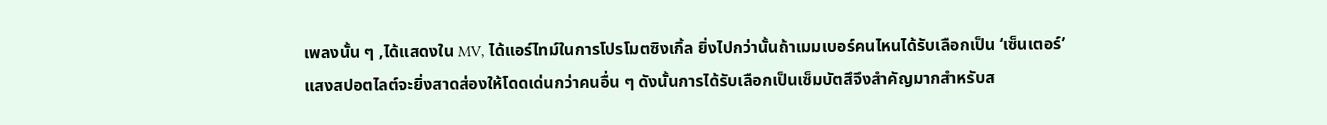เพลงนั้น ๆ ,ได้แสดงใน MV, ได้แอร์ไทม์ในการโปรโมตซิงเกิ้ล ยิ่งไปกว่านั้นถ้าเมมเบอร์คนไหนได้รับเลือกเป็น ‘เซ็นเตอร์’ แสงสปอตไลต์จะยิ่งสาดส่องให้โดดเด่นกว่าคนอื่น ๆ ดังนั้นการได้รับเลือกเป็นเซ็มบัตสึจึงสำคัญมากสำหรับส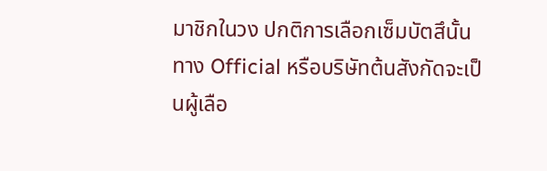มาชิกในวง ปกติการเลือกเซ็มบัตสึนั้นทาง Official หรือบริษัทต้นสังกัดจะเป็นผู้เลือ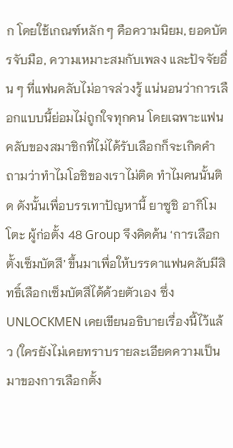ก โดยใช้เกณฑ์หลัก ๆ คือความนิยม, ยอดบัตรจับมือ, ความเหมาะสมกับเพลง และปัจจัยอื่น ๆ ที่แฟนคลับไม่อาจล่วงรู้ แน่นอนว่าการเลือกแบบนี้ย่อมไม่ถูกใจทุกคน โดยเฉพาะแฟนคลับของสมาชิกที่ไม่ได้รับเลือกก็จะเกิดคำถามว่าทำไมโอชิของเราไม่ติด ทำไมคนนั้นติด ดังนั้นเพื่อบรรเทาปัญหานี้ ยาซูชิ อากิโมโตะ ผู้ก่อตั้ง 48 Group จึงคิดค้น ‘การเลือกตั้งเซ็มบัตสึ’ ขึ้นมาเพื่อให้บรรดาแฟนคลับมีสิทธิ์เลือกเซ็มบัตสึได้ด้วยตัวเอง ซึ่ง UNLOCKMEN เคยเขียนอธิบายเรื่องนี้ไว้แล้ว (ใครยังไม่เคยทราบรายละเอียดความเป็นมาของการเลือกตั้ง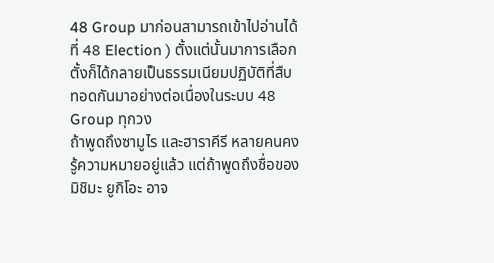48 Group มาก่อนสามารถเข้าไปอ่านได้ที่ 48 Election ) ตั้งแต่นั้นมาการเลือกตั้งก็ได้กลายเป็นธรรมเนียมปฏิบัติที่สืบทอดกันมาอย่างต่อเนื่องในระบบ 48 Group ทุกวง
ถ้าพูดถึงซามูไร และฮาราคีรี หลายคนคงรู้ความหมายอยู่แล้ว แต่ถ้าพูดถึงชื่อของ มิชิมะ ยูกิโอะ อาจ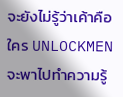จะยังไม่รู้ว่าเค้าคือใคร UNLOCKMEN จะพาไปทำความรู้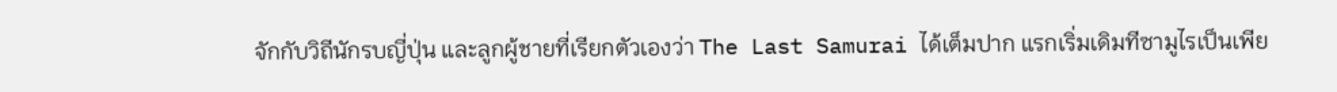จักกับวิถีนักรบญี่ปุ่น และลูกผู้ชายที่เรียกตัวเองว่า The Last Samurai ได้เต็มปาก แรกเริ่มเดิมทีซามูไรเป็นเพีย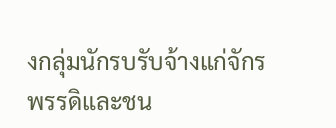งกลุ่มนักรบรับจ้างแก่จักรพรรดิและชน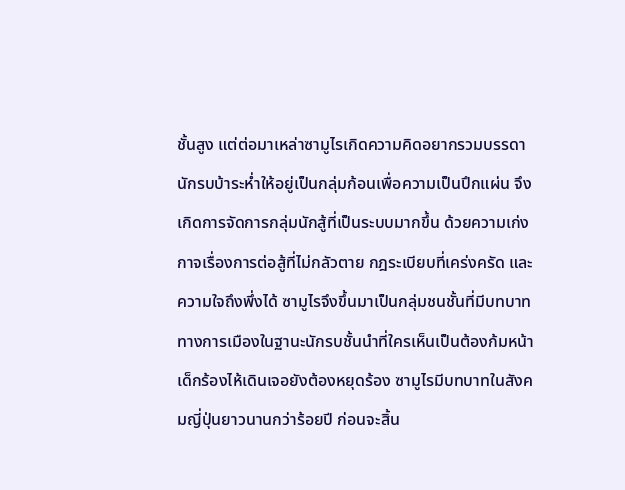ชั้นสูง แต่ต่อมาเหล่าซามูไรเกิดความคิดอยากรวมบรรดานักรบบ้าระห่ำให้อยู่เป็นกลุ่มก้อนเพื่อความเป็นปึกแผ่น จึงเกิดการจัดการกลุ่มนักสู้ที่เป็นระบบมากขึ้น ด้วยความเก่งกาจเรื่องการต่อสู้ที่ไม่กลัวตาย กฎระเบียบที่เคร่งครัด และความใจถึงพึ่งได้ ซามูไรจึงขึ้นมาเป็นกลุ่มชนชั้นที่มีบทบาททางการเมืองในฐานะนักรบชั้นนำที่ใครเห็นเป็นต้องก้มหน้า เด็กร้องไห้เดินเจอยังต้องหยุดร้อง ซามูไรมีบทบาทในสังคมญี่ปุ่นยาวนานกว่าร้อยปี ก่อนจะสิ้น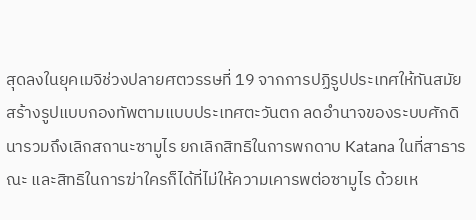สุดลงในยุคเมจิช่วงปลายศตวรรษที่ 19 จากการปฏิรูปประเทศให้ทันสมัย สร้างรูปแบบกองทัพตามแบบประเทศตะวันตก ลดอำนาจของระบบศักดินารวมถึงเลิกสถานะซามูไร ยกเลิกสิทธิในการพกดาบ Katana ในที่สาธารณะ และสิทธิในการฆ่าใครก็ได้ที่ไม่ให้ความเคารพต่อซามูไร ด้วยเห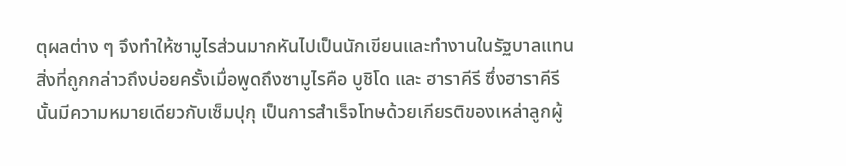ตุผลต่าง ๆ จึงทำให้ซามูไรส่วนมากหันไปเป็นนักเขียนและทำงานในรัฐบาลแทน สิ่งที่ถูกกล่าวถึงบ่อยครั้งเมื่อพูดถึงซามูไรคือ บูชิโด และ ฮาราคีรี ซึ่งฮาราคีรีนั้นมีความหมายเดียวกับเซ็มปุกุ เป็นการสำเร็จโทษด้วยเกียรติของเหล่าลูกผู้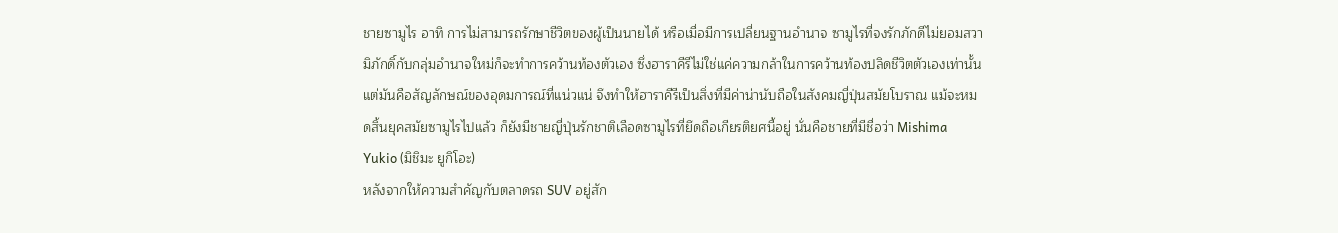ชายซามูไร อาทิ การไม่สามารถรักษาชีวิตของผู้เป็นนายได้ หรือเมื่อมีการเปลี่ยนฐานอำนาจ ซามูไรที่จงรักภักดีไม่ยอมสวามิภักดิ์กับกลุ่มอำนาจใหม่ก็จะทำการคว้านท้องตัวเอง ซึ่งฮาราคีรีไม่ใช่แค่ความกล้าในการคว้านท้องปลิดชีวิตตัวเองเท่านั้น แต่มันคือสัญลักษณ์ของอุดมการณ์ที่แน่วแน่ จึงทำให้ฮาราคีรีเป็นสิ่งที่มีค่าน่านับถือในสังคมญี่ปุ่นสมัยโบราณ แม้จะหมดสิ้นยุคสมัยซามูไรไปแล้ว ก็ยังมีชายญี่ปุ่นรักชาติเลือดซามูไรที่ยึดถือเกียรติยศนี้อยู่ นั่นคือชายที่มีชื่อว่า Mishima Yukio (มิชิมะ ยูกิโอะ)
หลังจากให้ความสำคัญกับตลาดรถ SUV อยู่สัก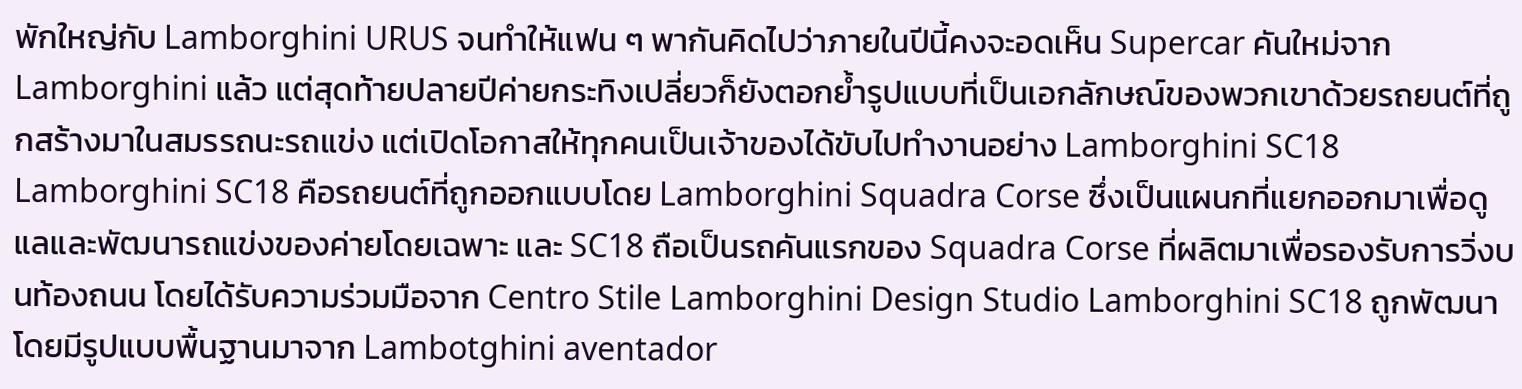พักใหญ่กับ Lamborghini URUS จนทำให้แฟน ๆ พากันคิดไปว่าภายในปีนี้คงจะอดเห็น Supercar คันใหม่จาก Lamborghini แล้ว แต่สุดท้ายปลายปีค่ายกระทิงเปลี่ยวก็ยังตอกย้ำรูปแบบที่เป็นเอกลักษณ์ของพวกเขาด้วยรถยนต์ที่ถูกสร้างมาในสมรรถนะรถแข่ง แต่เปิดโอกาสให้ทุกคนเป็นเจ้าของได้ขับไปทำงานอย่าง Lamborghini SC18 Lamborghini SC18 คือรถยนต์ที่ถูกออกแบบโดย Lamborghini Squadra Corse ซึ่งเป็นแผนกที่แยกออกมาเพื่อดูแลและพัฒนารถแข่งของค่ายโดยเฉพาะ และ SC18 ถือเป็นรถคันแรกของ Squadra Corse ที่ผลิตมาเพื่อรองรับการวิ่งบนท้องถนน โดยได้รับความร่วมมือจาก Centro Stile Lamborghini Design Studio Lamborghini SC18 ถูกพัฒนาโดยมีรูปแบบพื้นฐานมาจาก Lambotghini aventador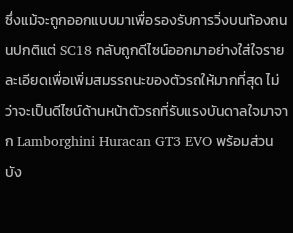ซึ่งแม้จะถูกออกแบบมาเพื่อรองรับการวิ่งบนท้องถนนปกติแต่ SC18 กลับถูกดีไซน์ออกมาอย่างใส่ใจรายละเอียดเพื่อเพิ่มสมรรถนะของตัวรถให้มากที่สุด ไม่ว่าจะเป็นดีไซน์ด้านหน้าตัวรถที่รับแรงบันดาลใจมาจาก Lamborghini Huracan GT3 EVO พร้อมส่วนบัง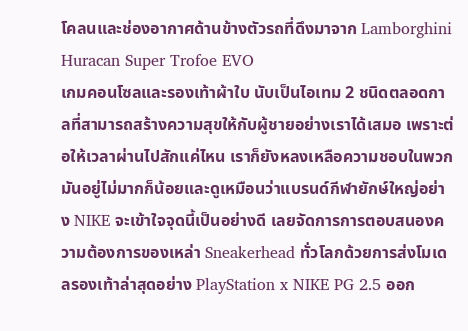โคลนและช่องอากาศด้านข้างตัวรถที่ดึงมาจาก Lamborghini Huracan Super Trofoe EVO
เกมคอนโซลและรองเท้าผ้าใบ นับเป็นไอเทม 2 ชนิดตลอดกาลที่สามารถสร้างความสุขให้กับผู้ชายอย่างเราได้เสมอ เพราะต่อให้เวลาผ่านไปสักแค่ไหน เราก็ยังหลงเหลือความชอบในพวกมันอยู่ไม่มากก็น้อยและดูเหมือนว่าแบรนด์กีฬายักษ์ใหญ่อย่าง NIKE จะเข้าใจจุดนี้เป็นอย่างดี เลยจัดการการตอบสนองความต้องการของเหล่า Sneakerhead ทั่วโลกด้วยการส่งโมเดลรองเท้าล่าสุดอย่าง PlayStation x NIKE PG 2.5 ออก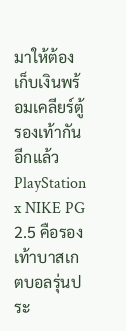มาให้ต้องเก็บเงินพร้อมเคลียร์ตู้รองเท้ากันอีกแล้ว PlayStation x NIKE PG 2.5 คือรองเท้าบาสเกตบอลรุ่นประ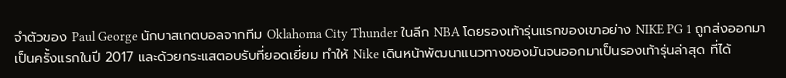จำตัวของ Paul George นักบาสเกตบอลจากทีม Oklahoma City Thunder ในลีก NBA โดยรองเท้ารุ่นแรกของเขาอย่าง NIKE PG 1 ถูกส่งออกมาเป็นครั้งแรกในปี 2017 และด้วยกระแสตอบรับที่ยอดเยี่ยม ทำให้ Nike เดินหน้าพัฒนาแนวทางของมันจนออกมาเป็นรองเท้ารุ่นล่าสุด ที่ได้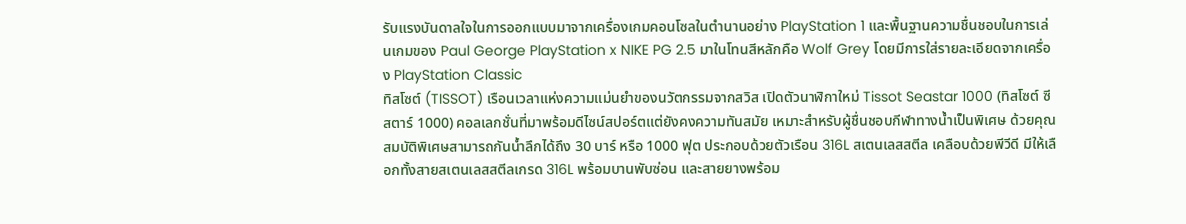รับแรงบันดาลใจในการออกแบบมาจากเครื่องเกมคอนโซลในตำนานอย่าง PlayStation 1 และพื้นฐานความชื่นชอบในการเล่นเกมของ Paul George PlayStation x NIKE PG 2.5 มาในโทนสีหลักคือ Wolf Grey โดยมีการใส่รายละเอียดจากเครื่อง PlayStation Classic
ทิสโซต์ (TISSOT) เรือนเวลาแห่งความแม่นยำของนวัตกรรมจากสวิส เปิดตัวนาฬิกาใหม่ Tissot Seastar 1000 (ทิสโซต์ ซี สตาร์ 1000) คอลเลกชั่นที่มาพร้อมดีไซน์สปอร์ตแต่ยังคงความทันสมัย เหมาะสำหรับผู้ชื่นชอบกีฬาทางน้ำเป็นพิเศษ ด้วยคุณสมบัติพิเศษสามารถกันน้ำลึกได้ถึง 30 บาร์ หรือ 1000 ฟุต ประกอบด้วยตัวเรือน 316L สเตนเลสสตีล เคลือบด้วยพีวีดี มีให้เลือกทั้งสายสเตนเลสสตีลเกรด 316L พร้อมบานพับซ่อน และสายยางพร้อม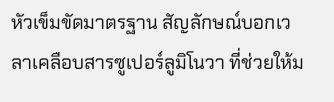หัวเข็มขัดมาตรฐาน สัญลักษณ์บอกเวลาเคลือบสารซูเปอร์ลูมิโนวา ที่ช่วยให้ม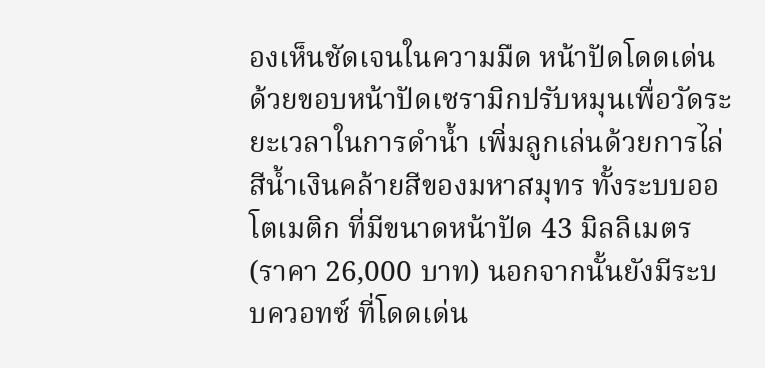องเห็นชัดเจนในความมืด หน้าปัดโดดเด่นด้วยขอบหน้าปัดเซรามิกปรับหมุนเพื่อวัดระยะเวลาในการดำน้ำ เพิ่มลูกเล่นด้วยการไล่สีน้ำเงินคล้ายสีของมหาสมุทร ทั้งระบบออโตเมติก ที่มีขนาดหน้าปัด 43 มิลลิเมตร (ราคา 26,000 บาท) นอกจากนั้นยังมีระบบควอทซ์ ที่โดดเด่น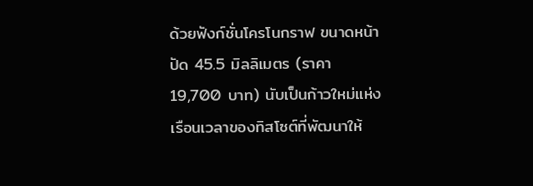ด้วยฟังก์ชั่นโครโนกราฟ ขนาดหน้าปัด 45.5 มิลลิเมตร (ราคา 19,700 บาท) นับเป็นก้าวใหม่แห่งเรือนเวลาของทิสโซต์ที่พัฒนาให้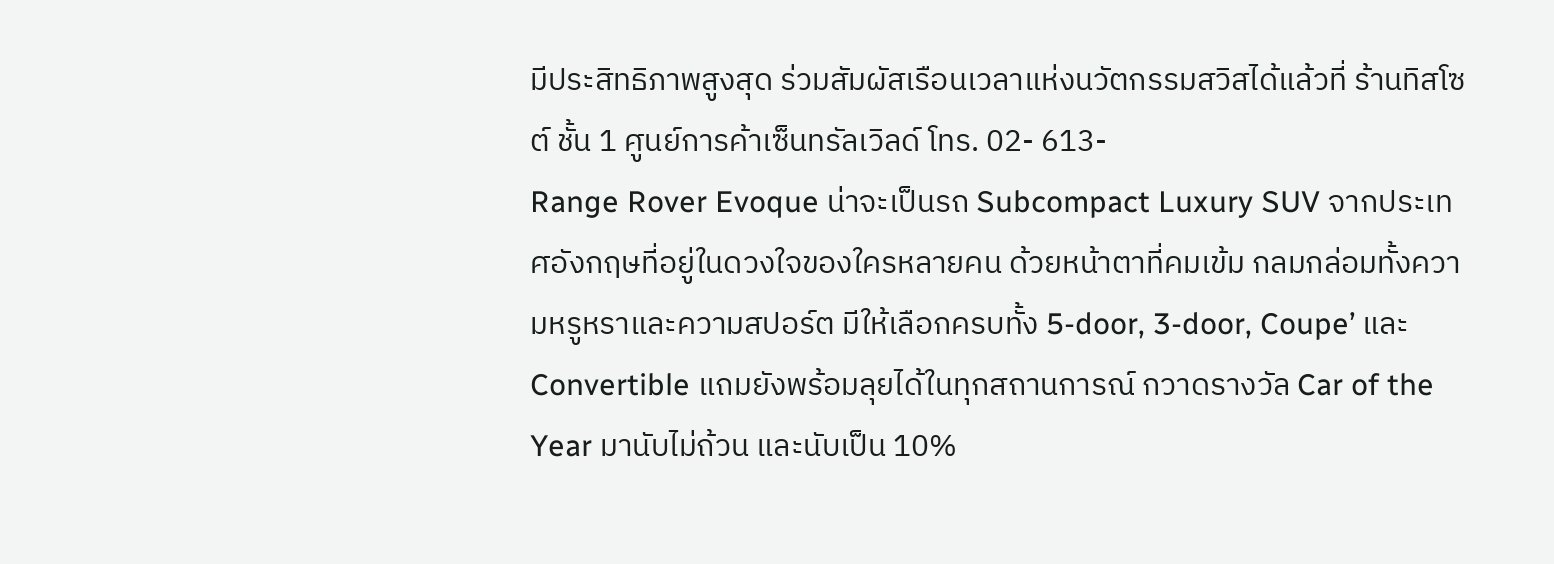มีประสิทธิภาพสูงสุด ร่วมสัมผัสเรือนเวลาแห่งนวัตกรรมสวิสได้แล้วที่ ร้านทิสโซต์ ชั้น 1 ศูนย์การค้าเซ็นทรัลเวิลด์ โทร. 02- 613-
Range Rover Evoque น่าจะเป็นรถ Subcompact Luxury SUV จากประเทศอังกฤษที่อยู่ในดวงใจของใครหลายคน ด้วยหน้าตาที่คมเข้ม กลมกล่อมทั้งความหรูหราและความสปอร์ต มีให้เลือกครบทั้ง 5-door, 3-door, Coupe’ และ Convertible แถมยังพร้อมลุยได้ในทุกสถานการณ์ กวาดรางวัล Car of the Year มานับไม่ถ้วน และนับเป็น 10%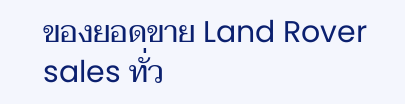ของยอดขาย Land Rover sales ทั่ว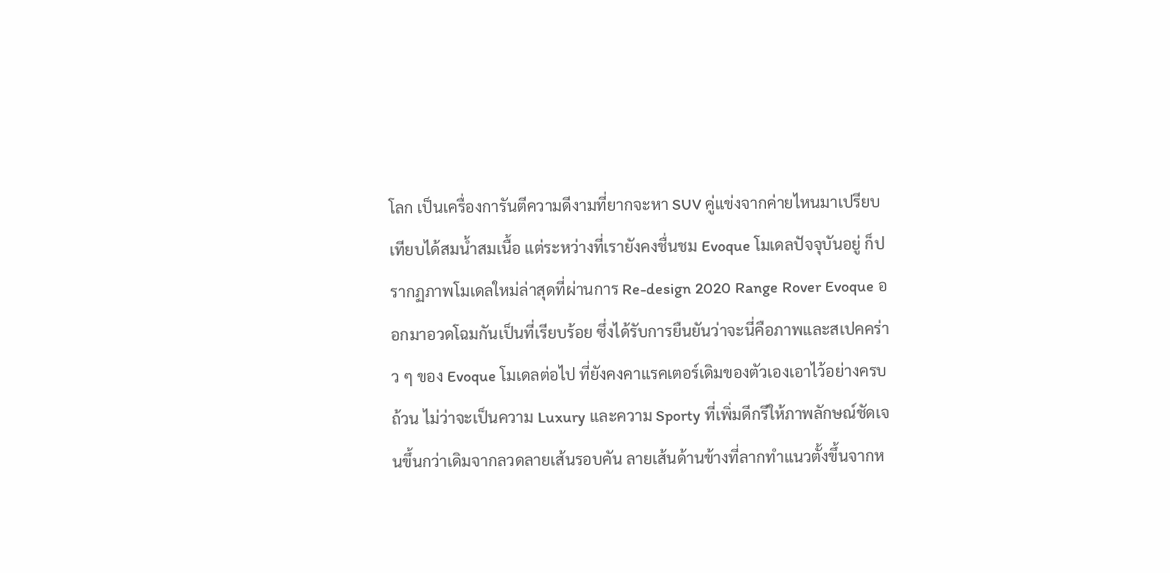โลก เป็นเครื่องการันตีความดีงามที่ยากจะหา SUV คู่แข่งจากค่ายไหนมาเปรียบเทียบได้สมน้ำสมเนื้อ แต่ระหว่างที่เรายังคงชื่นชม Evoque โมเดลปัจจุบันอยู่ ก็ปรากฏภาพโมเดลใหม่ล่าสุดที่ผ่านการ Re-design 2020 Range Rover Evoque ออกมาอวดโฉมกันเป็นที่เรียบร้อย ซึ่งได้รับการยืนยันว่าจะนี่คือภาพและสเปคคร่าว ๆ ของ Evoque โมเดลต่อไป ที่ยังคงคาแรคเตอร์เดิมของตัวเองเอาไว้อย่างครบถ้วน ไม่ว่าจะเป็นความ Luxury และความ Sporty ที่เพิ่มดีกรีให้ภาพลักษณ์ชัดเจนขึ้นกว่าเดิมจากลวดลายเส้นรอบคัน ลายเส้นด้านข้างที่ลากทำแนวตั้งขึ้นจากห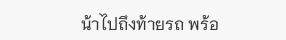น้าไปถึงท้ายรถ พร้อ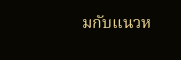มกับแนวห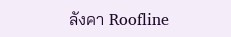ลังคา Roofline